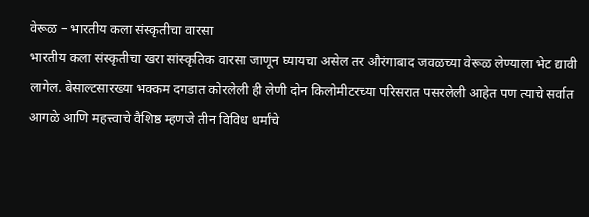वेरूळ – भारतीय कला संस्कृतीचा वारसा
भारतीय कला संस्कृतीचा खरा सांस्कृतिक वारसा जाणून घ्यायचा असेल तर औरंगाबाद जवळच्या वेरूळ लेण्याला भेट द्यावी लागेल. बेसाल्टसारख्या भक्कम दगडात कोरलेली ही लेणी दोन किलोमीटरच्या परिसरात पसरलेली आहेत पण त्याचे सर्वात आगळे आणि महत्त्वाचे वैशिष्ठ म्हणजे तीन विविध धर्मांचे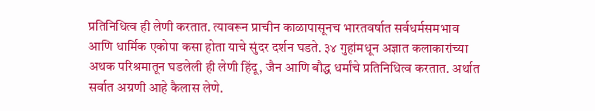प्रतिनिधित्व ही लेणी करतात. त्यावरून प्राचीन काळापासूनच भारतवर्षात सर्वधर्मसमभाव आणि धार्मिक एकोपा कसा होता याचे सुंदर दर्शन घडते. ३४ गुहांमधून अज्ञात कलाकारांच्या अथक परिश्रमातून घडलेली ही लेणी हिंदू, जैन आणि बौद्ध धर्मांचे प्रतिनिधित्व करतात. अर्थात सर्वात अग्रणी आहे कैलास लेणे.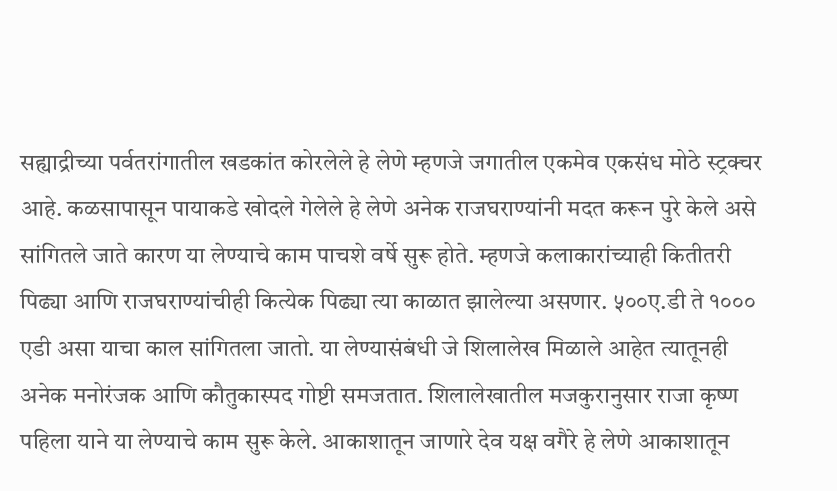सह्याद्रीच्या पर्वतरांगातील खडकांत कोरलेले हे लेणे म्हणजे जगातील एकमेव एकसंध मोठे स्ट्रक्चर आहे. कळसापासून पायाकडे खोदले गेलेले हे लेणे अनेक राजघराण्यांनी मदत करून पुरे केले असे सांगितले जाते कारण या लेण्याचे काम पाचशे वर्षे सुरू होते. म्हणजे कलाकारांच्याही कितीतरी पिढ्या आणि राजघराण्यांचीही कित्येक पिढ्या त्या काळात झालेल्या असणार. ५००ए.डी ते १००० एडी असा याचा काल सांगितला जातो. या लेण्यासंबंधी जे शिलालेख मिळाले आहेत त्यातूनही अनेक मनोरंजक आणि कौतुकास्पद गोष्टी समजतात. शिलालेखातील मजकुरानुसार राजा कृष्ण पहिला याने या लेण्याचे काम सुरू केले. आकाशातून जाणारे देव यक्ष वगैरे हे लेणे आकाशातून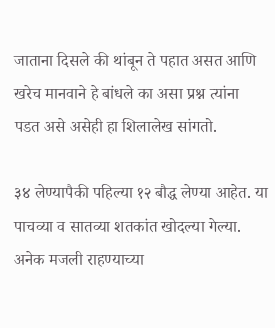जाताना दिसले की थांबून ते पहात असत आणि खरेच मानवाने हे बांधले का असा प्रश्न त्यांना पडत असे असेही हा शिलालेख सांगतो.

३४ लेण्यापैकी पहिल्या १२ बौद्ध लेण्या आहेत. या पाचव्या व सातव्या शतकांत खोदल्या गेल्या. अनेक मजली राहण्याच्या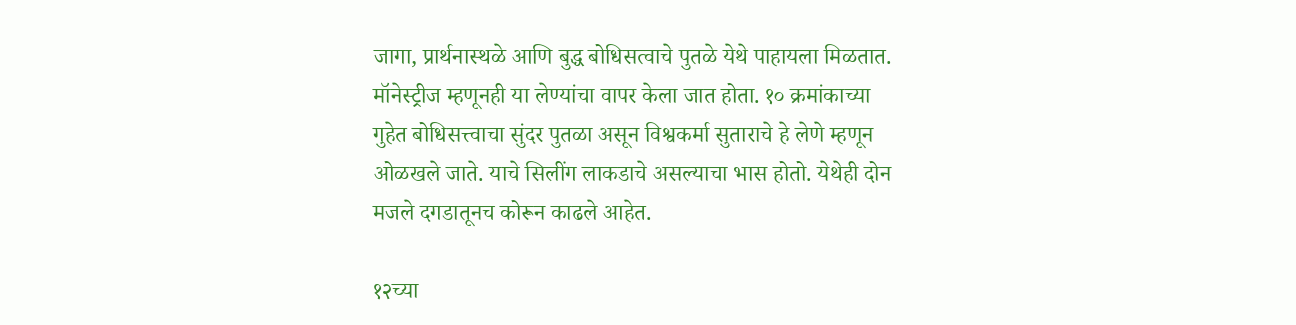जागा, प्रार्थनास्थळे आणि बुद्ध बोधिसत्वाचे पुतळे येथे पाहायला मिळतात. मॉनेस्ट्रीज म्हणूनही या लेण्यांचा वापर केला जात होता. १० क्रमांकाच्या गुहेत बोधिसत्त्वाचा सुंदर पुतळा असून विश्वकर्मा सुताराचे हे लेणे म्हणून ओळखले जाते. याचे सिलींग लाकडाचे असल्याचा भास होतो. येथेही दोन मजले दगडातूनच कोरून काढले आहेत.

१२च्या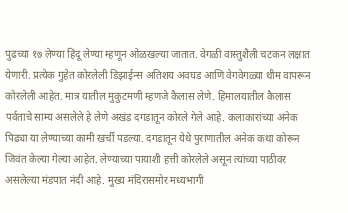पुढच्या १७ लेण्या हिंदू लेण्या म्हणून ओळखल्या जातात. वेगळी वास्तुशैली चटकन लक्षात येणारी. प्रत्येक गुहेत कोरलेली डिझाईन्स अतिशय अवघड आणि वेगवेगळ्या थीम वापरून कोरलेली आहेत. मात्र यातील मुकुटमणी म्हणजे कैलास लेणे. हिमालयातील कैलास पर्वताचे साम्य असलेले हे लेणे अखंड दगडातून कोरले गेले आहे. कलाकारांच्या अनेक पिढ्या या लेण्याच्या कामी खर्ची पडल्या. दगडातून येथे पुराणातील अनेक कथा कोरून जिवंत केल्या गेल्या आहेत. लेण्याच्या पायाशी हत्ती कोरलेले असून त्यांच्या पाठीवर असलेल्या मंडपात नंदी आहे. मुख्य मंदिरासमोर मध्यभागी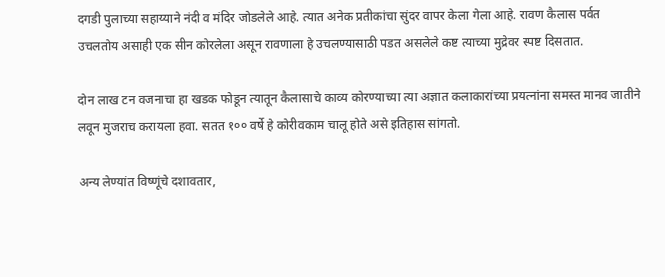दगडी पुलाच्या सहाय्याने नंदी व मंदिर जोडलेले आहे. त्यात अनेक प्रतीकांचा सुंदर वापर केला गेला आहे. रावण कैलास पर्वत उचलतोय असाही एक सीन कोरलेला असून रावणाला हे उचलण्यासाठी पडत असलेले कष्ट त्याच्या मुद्रेवर स्पष्ट दिसतात.

दोन लाख टन वजनाचा हा खडक फोडून त्यातून कैलासाचे काव्य कोरण्याच्या त्या अज्ञात कलाकारांच्या प्रयत्नांना समस्त मानव जातीने लवून मुजराच करायला हवा. सतत १०० वर्षे हे कोरीवकाम चालू होते असे इतिहास सांगतो.

अन्य लेण्यांत विष्णूंचे दशावतार,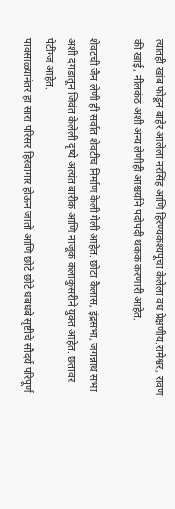त्यातही खांब फोडून बाहेर आलेला नरसिंह आणि हिरण्यकश्यपूचा केलेला वध प्रेक्षणीय.रामेश्वर, रावण की खाई, नीलकंठ अशी अन्य लेणीही आश्चर्याने पदोपदी थकक करणारी आहेत.

शेवटची जैन लेणी ही सर्वात शेवटीच निर्माण केली गेली आहेत. छोटा कैलास, इंद्रसभा, जगन्नाथ सभा अशी दगडातून जिवंत केलेली दृष्ये अत्यंत बारीक आणि नाजूक कलाकुसरीने युक्त आहेत. छतावर पेटींग्ज आहेत.
पावसाळ्यानंतर हा सारा परिसर हिरवागार होऊन जातो आणि छोटे छोटे धबधबे सृष्टीचे सौदर्य परिपूर्ण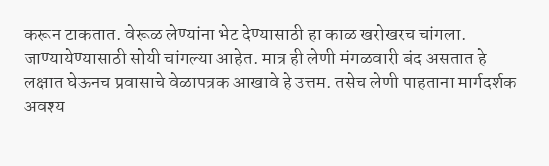करून टाकतात. वेरूळ लेण्यांना भेट देण्यासाठी हा काळ खरोखरच चांगला. जाण्यायेण्यासाठी सोयी चांगल्या आहेत. मात्र ही लेणी मंगळवारी बंद असतात हे लक्षात घेऊनच प्रवासाचे वेळापत्रक आखावे हे उत्तम. तसेच लेणी पाहताना मार्गदर्शक अवश्य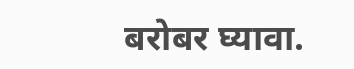बरोबर घ्यावा.